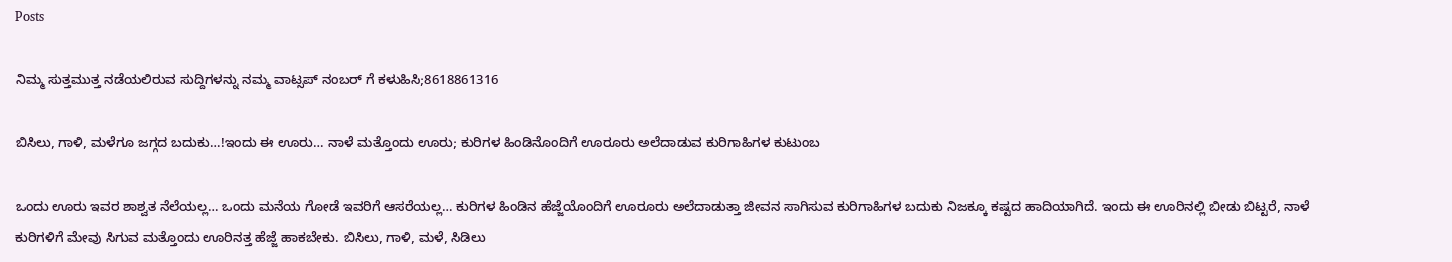Posts

ನಿಮ್ಮ ಸುತ್ತಮುತ್ತ ನಡೆಯಲಿರುವ ಸುದ್ದಿಗಳನ್ನು ನಮ್ಮ ವಾಟ್ಸಪ್ ನಂಬರ್ ಗೆ ಕಳುಹಿಸಿ;8618861316

ಬಿಸಿಲು, ಗಾಳಿ, ಮಳೆಗೂ ಜಗ್ಗದ ಬದುಕು…!ಇಂದು ಈ ಊರು… ನಾಳೆ ಮತ್ತೊಂದು ಊರು; ಕುರಿಗಳ ಹಿಂಡಿನೊಂದಿಗೆ ಊರೂರು ಅಲೆದಾಡುವ ಕುರಿಗಾಹಿಗಳ ಕುಟುಂಬ

ಒಂದು ಊರು ಇವರ ಶಾಶ್ವತ ನೆಲೆಯಲ್ಲ… ಒಂದು ಮನೆಯ ಗೋಡೆ ಇವರಿಗೆ ಆಸರೆಯಲ್ಲ… ಕುರಿಗಳ ಹಿಂಡಿನ ಹೆಜ್ಜೆಯೊಂದಿಗೆ ಊರೂರು ಅಲೆದಾಡುತ್ತಾ ಜೀವನ ಸಾಗಿಸುವ ಕುರಿಗಾಹಿಗಳ ಬದುಕು ನಿಜಕ್ಕೂ ಕಷ್ಟದ ಹಾದಿಯಾಗಿದೆ. ಇಂದು ಈ ಊರಿನಲ್ಲಿ ಬೀಡು ಬಿಟ್ಟರೆ, ನಾಳೆ ಕುರಿಗಳಿಗೆ ಮೇವು ಸಿಗುವ ಮತ್ತೊಂದು ಊರಿನತ್ತ ಹೆಜ್ಜೆ ಹಾಕಬೇಕು. ಬಿಸಿಲು, ಗಾಳಿ, ಮಳೆ, ಸಿಡಿಲು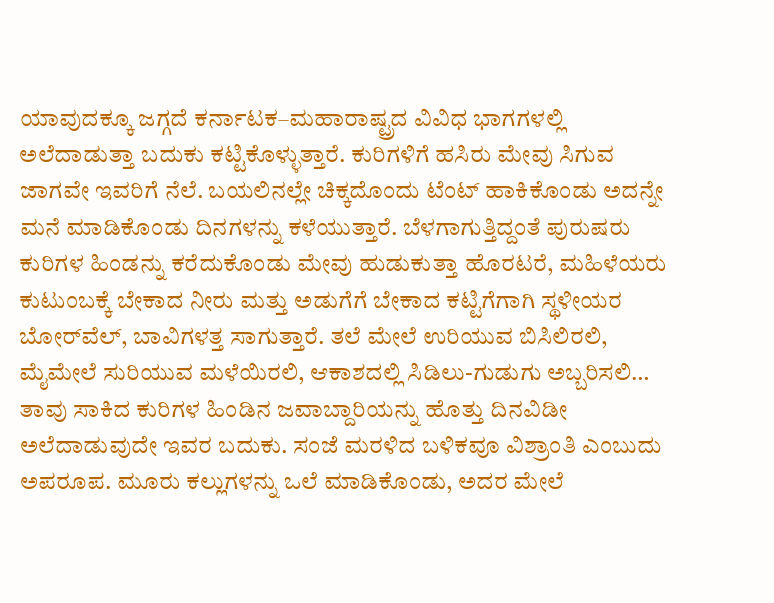ಯಾವುದಕ್ಕೂ ಜಗ್ಗದೆ ಕರ್ನಾಟಕ–ಮಹಾರಾಷ್ಟ್ರದ ವಿವಿಧ ಭಾಗಗಳಲ್ಲಿ ಅಲೆದಾಡುತ್ತಾ ಬದುಕು ಕಟ್ಟಿಕೊಳ್ಳುತ್ತಾರೆ. ಕುರಿಗಳಿಗೆ ಹಸಿರು ಮೇವು ಸಿಗುವ ಜಾಗವೇ ಇವರಿಗೆ ನೆಲೆ. ಬಯಲಿನಲ್ಲೇ ಚಿಕ್ಕದೊಂದು ಟೆಂಟ್ ಹಾಕಿಕೊಂಡು ಅದನ್ನೇ ಮನೆ ಮಾಡಿಕೊಂಡು ದಿನಗಳನ್ನು ಕಳೆಯುತ್ತಾರೆ. ಬೆಳಗಾಗುತ್ತಿದ್ದಂತೆ ಪುರುಷರು ಕುರಿಗಳ ಹಿಂಡನ್ನು ಕರೆದುಕೊಂಡು ಮೇವು ಹುಡುಕುತ್ತಾ ಹೊರಟರೆ, ಮಹಿಳೆಯರು ಕುಟುಂಬಕ್ಕೆ ಬೇಕಾದ ನೀರು ಮತ್ತು ಅಡುಗೆಗೆ ಬೇಕಾದ ಕಟ್ಟಿಗೆಗಾಗಿ ಸ್ಥಳೀಯರ ಬೋರ್‌ವೆಲ್, ಬಾವಿಗಳತ್ತ ಸಾಗುತ್ತಾರೆ. ತಲೆ ಮೇಲೆ ಉರಿಯುವ ಬಿಸಿಲಿರಲಿ, ಮೈಮೇಲೆ ಸುರಿಯುವ ಮಳೆಯಿರಲಿ, ಆಕಾಶದಲ್ಲಿ ಸಿಡಿಲು-ಗುಡುಗು ಅಬ್ಬರಿಸಲಿ… ತಾವು ಸಾಕಿದ ಕುರಿಗಳ ಹಿಂಡಿನ ಜವಾಬ್ದಾರಿಯನ್ನು ಹೊತ್ತು ದಿನವಿಡೀ ಅಲೆದಾಡುವುದೇ ಇವರ ಬದುಕು. ಸಂಜೆ ಮರಳಿದ ಬಳಿಕವೂ ವಿಶ್ರಾಂತಿ ಎಂಬುದು ಅಪರೂಪ. ಮೂರು ಕಲ್ಲುಗಳನ್ನು ಒಲೆ ಮಾಡಿಕೊಂಡು, ಅದರ ಮೇಲೆ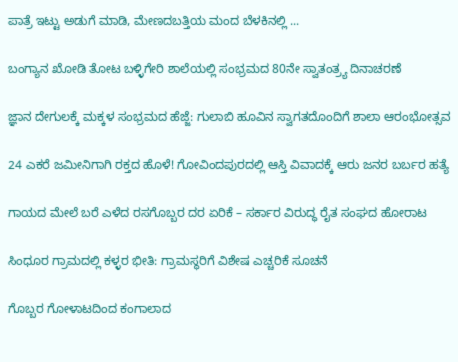ಪಾತ್ರೆ ಇಟ್ಟು ಅಡುಗೆ ಮಾಡಿ, ಮೇಣದಬತ್ತಿಯ ಮಂದ ಬೆಳಕಿನಲ್ಲಿ ...

ಬಂಗ್ಯಾನ ಖೋಡಿ ತೋಟ ಬಳ್ಳಿಗೇರಿ ಶಾಲೆಯಲ್ಲಿ ಸಂಭ್ರಮದ 80ನೇ ಸ್ವಾತಂತ್ರ್ಯ ದಿನಾಚರಣೆ

ಜ್ಞಾನ ದೇಗುಲಕ್ಕೆ ಮಕ್ಕಳ ಸಂಭ್ರಮದ ಹೆಜ್ಜೆ: ಗುಲಾಬಿ ಹೂವಿನ ಸ್ವಾಗತದೊಂದಿಗೆ ಶಾಲಾ ಆರಂಭೋತ್ಸವ

24 ಎಕರೆ ಜಮೀನಿಗಾಗಿ ರಕ್ತದ ಹೊಳೆ! ಗೋವಿಂದಪುರದಲ್ಲಿ ಆಸ್ತಿ ವಿವಾದಕ್ಕೆ ಆರು ಜನರ ಬರ್ಬರ ಹತ್ಯೆ

ಗಾಯದ ಮೇಲೆ ಬರೆ ಎಳೆದ ರಸಗೊಬ್ಬರ ದರ ಏರಿಕೆ – ಸರ್ಕಾರ ವಿರುದ್ಧ ರೈತ ಸಂಘದ ಹೋರಾಟ

ಸಿಂಧೂರ ಗ್ರಾಮದಲ್ಲಿ ಕಳ್ಳರ ಭೀತಿ: ಗ್ರಾಮಸ್ಥರಿಗೆ ವಿಶೇಷ ಎಚ್ಚರಿಕೆ ಸೂಚನೆ

ಗೊಬ್ಬರ ಗೋಳಾಟದಿಂದ ಕಂಗಾಲಾದ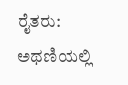ರೈತರು: ಅಥಣಿಯಲ್ಲಿ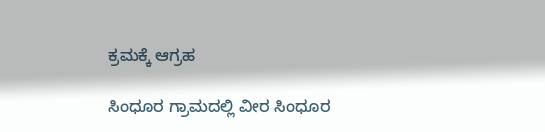ಕ್ರಮಕ್ಕೆ ಆಗ್ರಹ

ಸಿಂಧೂರ ಗ್ರಾಮದಲ್ಲಿ ವೀರ ಸಿಂಧೂರ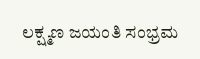ಲಕ್ಷ್ಮಣ ಜಯಂತಿ ಸಂಭ್ರಮ